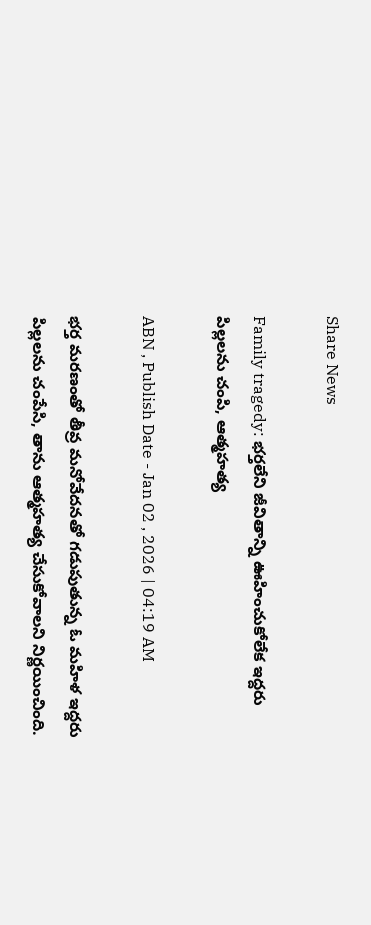Share News

Family tragedy: భర్తలేని జీవితాన్ని ఊహించుకోలేక ఇద్దరు పిల్లలను చంపి, ఆత్మహత్య

ABN , Publish Date - Jan 02 , 2026 | 04:19 AM

భర్త మరణంతో తీవ్ర మనోవేదనతో గడుపుతున్న ఓ మహిళ ఇద్దరు పిల్లలను చంపేసి, తాను ఆత్మహత్య చేసుకోవాలని నిర్ణయించింది.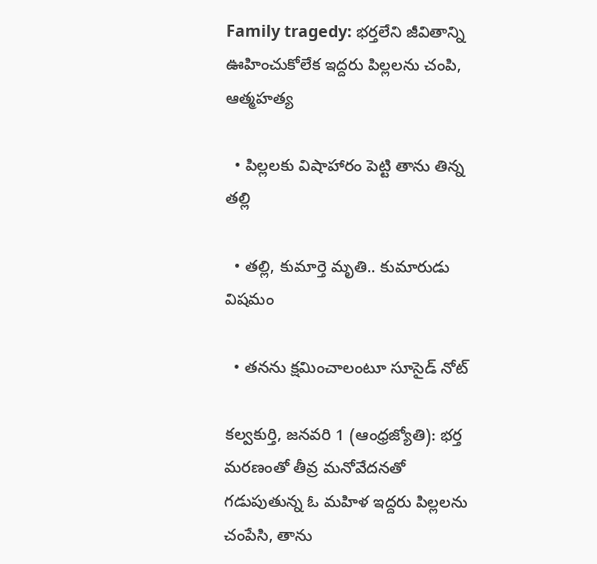Family tragedy: భర్తలేని జీవితాన్ని ఊహించుకోలేక ఇద్దరు పిల్లలను చంపి, ఆత్మహత్య

  • పిల్లలకు విషాహారం పెట్టి తాను తిన్న తల్లి

  • తల్లి, కుమార్తె మృతి.. కుమారుడు విషమం

  • తనను క్షమించాలంటూ సూసైడ్‌ నోట్‌

కల్వకుర్తి, జనవరి 1 (ఆంధ్రజ్యోతి): భర్త మరణంతో తీవ్ర మనోవేదనతో గడుపుతున్న ఓ మహిళ ఇద్దరు పిల్లలను చంపేసి, తాను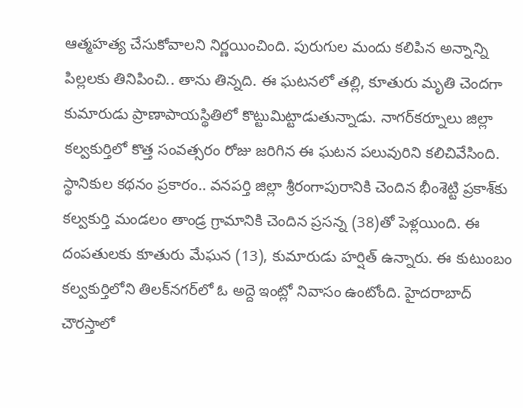ఆత్మహత్య చేసుకోవాలని నిర్ణయించింది. పురుగుల మందు కలిపిన అన్నాన్ని పిల్లలకు తినిపించి.. తాను తిన్నది. ఈ ఘటనలో తల్లి, కూతురు మృతి చెందగా కుమారుడు ప్రాణాపాయస్థితిలో కొట్టుమిట్టాడుతున్నాడు. నాగర్‌కర్నూలు జిల్లా కల్వకుర్తిలో కొత్త సంవత్సరం రోజు జరిగిన ఈ ఘటన పలువురిని కలిచివేసింది. స్థానికుల కథనం ప్రకారం.. వనపర్తి జిల్లా శ్రీరంగాపురానికి చెందిన భీంశెట్టి ప్రకాశ్‌కు కల్వకుర్తి మండలం తాండ్ర గ్రామానికి చెందిన ప్రసన్న (38)తో పెళ్లయింది. ఈ దంపతులకు కూతురు మేఘన (13), కుమారుడు హర్షిత్‌ ఉన్నారు. ఈ కుటుంబం కల్వకుర్తిలోని తిలక్‌నగర్‌లో ఓ అద్దె ఇంట్లో నివాసం ఉంటోంది. హైదరాబాద్‌ చౌరస్తాలో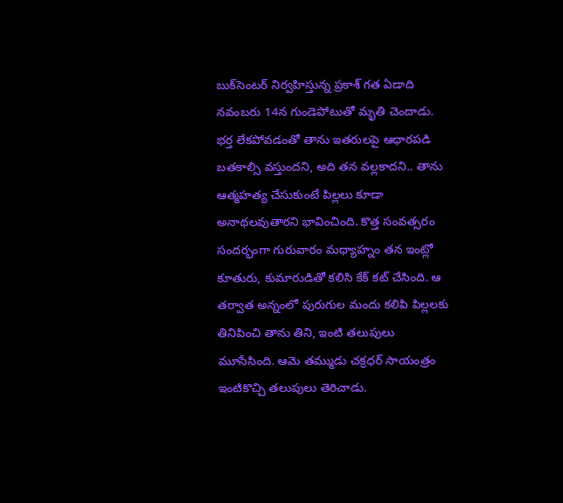బుక్‌సెంటర్‌ నిర్వహిస్తున్న ప్రకాశ్‌ గత ఏడాది నవంబరు 14న గుండెపోటుతో మృతి చెందాడు. భర్త లేకపోవడంతో తాను ఇతరులపై ఆధారపడి బతకాల్సి వస్తుందని, అది తన వల్లకాదని.. తాను ఆత్మహత్య చేసుకుంటే పిల్లలు కూడా అనాథలవుతారని భావించింది. కొత్త సంవత్సరం సందర్భంగా గురువారం మధ్యాహ్నం తన ఇంట్లో కూతురు, కుమారుడితో కలిసి కేక్‌ కట్‌ చేసింది. ఆ తర్వాత అన్నంలో పురుగుల మందు కలిపి పిల్లలకు తినిపించి తాను తిని, ఇంటి తలుపులు మూసేసింది. ఆమె తమ్ముడు చక్రధర్‌ సాయంత్రం ఇంటికొచ్చి తలుపులు తెరిచాడు.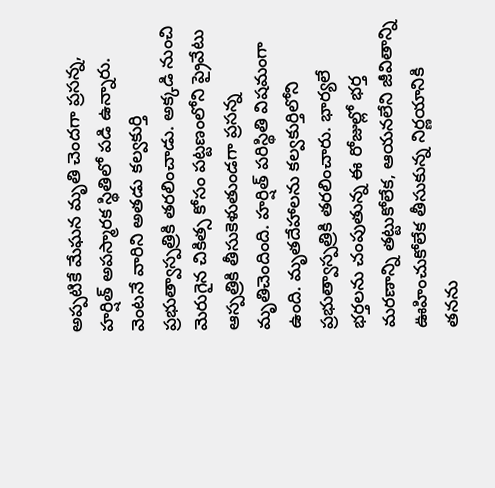అప్పటికే మేఘన మృతి చెందగా ప్రసన్న, హర్షిత్‌ అపస్మారక స్థితిలో పడి ఉన్నారు. వెంటనే వారిని అతడు కల్వకుర్తి ప్రభుత్వాస్పత్రికి తరలించాడు. అక్కడి నుంచి మెరుగైన చికిత్స కోసం పట్టణంలోని ప్రైవేటు ఆస్పత్రికి తీసుకెళుతుండగా ప్రసన్న మృతిచెందింది. హర్షిత్‌ పరిస్థితి విషమంగా ఉంది. మృతదేహాలను కల్వకుర్తిలోని ప్రభుత్వాస్పత్రికి తరలించారు. భార్యలే భర్తలను చంపుతున్న ఈ రోజుల్లో భర్త మరణాన్ని తట్టుకోలేక, ఆయనలేని జీవితాన్ని ఊహించుకోలేక తీసుకున్న నిర్ణయానికి తనను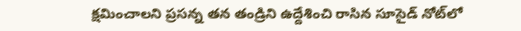క్షమించాలని ప్రసన్న తన తండ్రిని ఉద్దేశించి రాసిన సూసైడ్‌ నోట్‌లో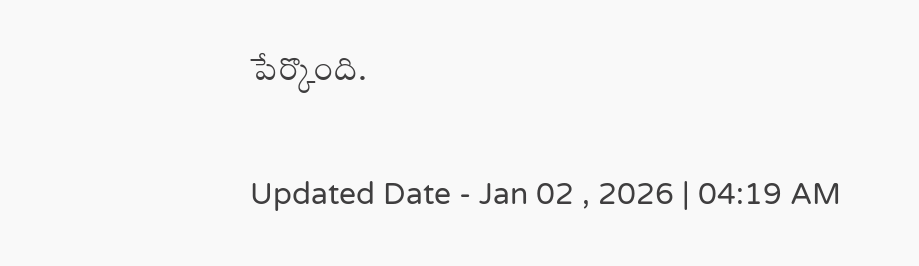పేర్కొంది.

Updated Date - Jan 02 , 2026 | 04:19 AM